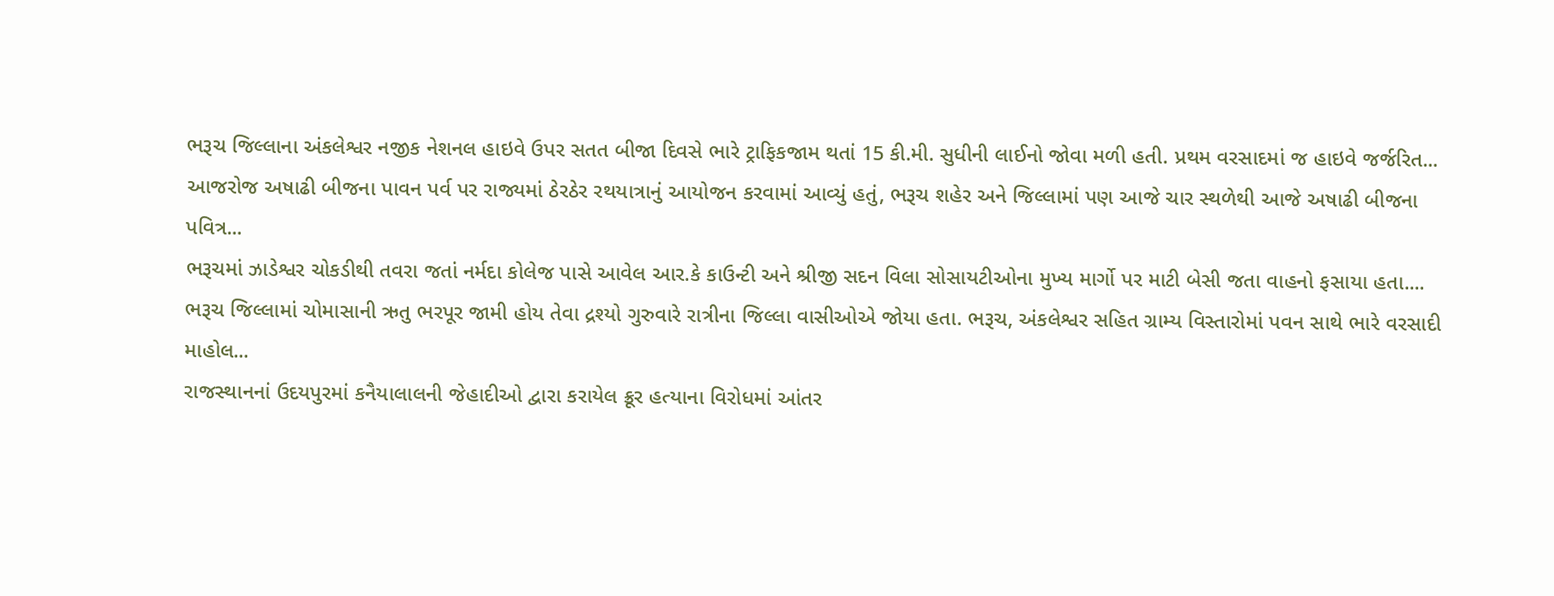ભરૂચ જિલ્લાના અંકલેશ્વર નજીક નેશનલ હાઇવે ઉપર સતત બીજા દિવસે ભારે ટ્રાફિકજામ થતાં 15 કી.મી. સુધીની લાઈનો જોવા મળી હતી. પ્રથમ વરસાદમાં જ હાઇવે જર્જરિત...
આજરોજ અષાઢી બીજના પાવન પર્વ પર રાજ્યમાં ઠેરઠેર રથયાત્રાનું આયોજન કરવામાં આવ્યું હતું, ભરૂચ શહેર અને જિલ્લામાં પણ આજે ચાર સ્થળેથી આજે અષાઢી બીજના પવિત્ર...
ભરૂચમાં ઝાડેશ્વર ચોકડીથી તવરા જતાં નર્મદા કોલેજ પાસે આવેલ આર.કે કાઉન્ટી અને શ્રીજી સદન વિલા સોસાયટીઓના મુખ્ય માર્ગો પર માટી બેસી જતા વાહનો ફસાયા હતા....
ભરૂચ જિલ્લામાં ચોમાસાની ઋતુ ભરપૂર જામી હોય તેવા દ્રશ્યો ગુરુવારે રાત્રીના જિલ્લા વાસીઓએ જોયા હતા. ભરૂચ, અંકલેશ્વર સહિત ગ્રામ્ય વિસ્તારોમાં પવન સાથે ભારે વરસાદી માહોલ...
રાજસ્થાનનાં ઉદયપુરમાં કનૈયાલાલની જેહાદીઓ દ્વારા કરાયેલ ક્રૂર હત્યાના વિરોધમાં આંતર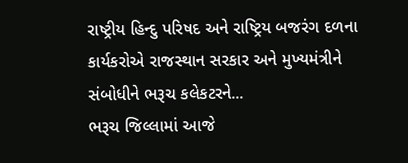રાષ્ટ્રીય હિન્દુ પરિષદ અને રાષ્ટ્રિય બજરંગ દળના કાર્યકરોએ રાજસ્થાન સરકાર અને મુખ્યમંત્રીને સંબોધીને ભરૂચ કલેકટરને...
ભરૂચ જિલ્લામાં આજે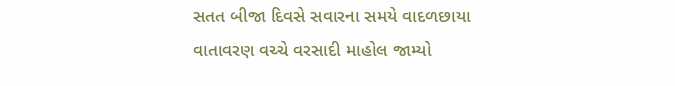સતત બીજા દિવસે સવારના સમયે વાદળછાયા વાતાવરણ વચ્ચે વરસાદી માહોલ જામ્યો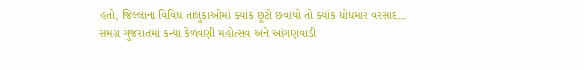હતો, જિલ્લાના વિવિધ તાલુકાઓમાં ક્યાંક છૂટો છવાયો તો ક્યાંક ધોધમાર વરસાદ...
સમગ્ર ગુજરાતમાં કન્યા કેળવણી મહોત્સવ અને આંગણવાડી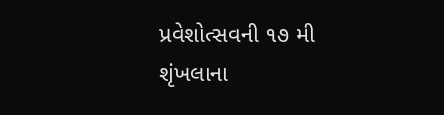પ્રવેશોત્સવની ૧૭ મી શૃંખલાના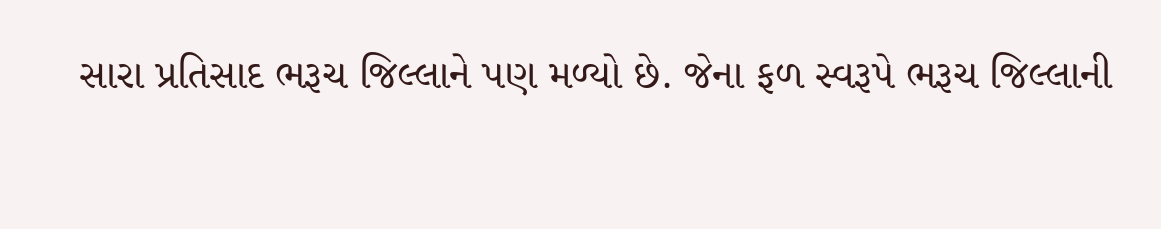સારા પ્રતિસાદ ભરૂચ જિલ્લાને પણ મળ્યો છે. જેના ફળ સ્વરૂપે ભરૂચ જિલ્લાની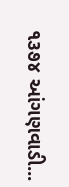૧૩૭૪ આંગણવાડી...